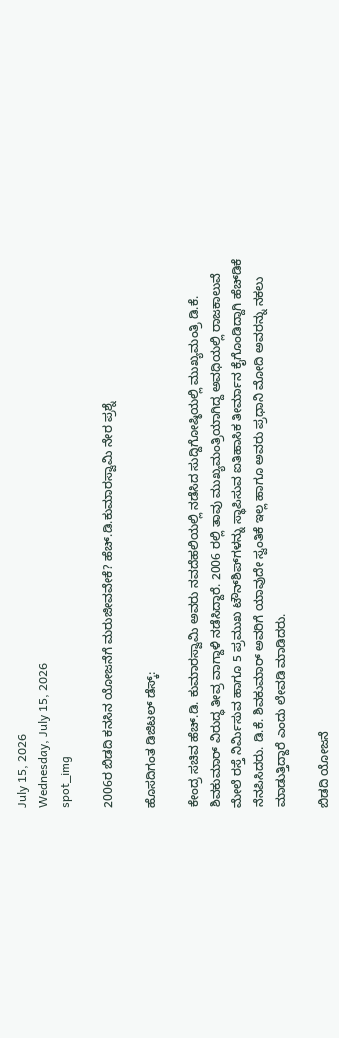July 15, 2026
Wednesday, July 15, 2026
spot_img

2006ರ ಬಿಡದಿ ಕನಸಿನ ಯೋಜನೆಗೆ ಮರುಜೀವವೇಕೆ? ಹೆಚ್.ಡಿ.ಕುಮಾರಸ್ವಾಮಿ ನೇರ ಪ್ರಶ್ನೆ

ಹೊಸದಿಗಂತ ಡಿಜಿಟಲ್ ಡೆಸ್ಕ್:

ಕೇಂದ್ರ ಸಚಿವ ಹೆಚ್‌.ಡಿ. ಕುಮಾರಸ್ವಾಮಿ ಅವರು ನವದೆಹಲಿಯಲ್ಲಿ ನಡೆಸಿದ ಸುದ್ದಿಗೋಷ್ಠಿಯಲ್ಲಿ ಮುಖ್ಯಮಂತ್ರಿ ಡಿ.ಕೆ. ಶಿವಕುಮಾರ್ ವಿರುದ್ಧ ತೀವ್ರ ವಾಗ್ದಾಳಿ ನಡೆಸಿದ್ದಾರೆ. 2006 ರಲ್ಲಿ ತಾವು ಮುಖ್ಯಮಂತ್ರಿಯಾಗಿದ್ದ ಅವಧಿಯಲ್ಲಿ ರಾಜಕಾಲುವೆ ಮೇಲೆ ರಸ್ತೆ ನಿರ್ಮಿಸುವ ಹಾಗೂ 5 ಪ್ರಮುಖ ಟೌನ್‌ಶಿಪ್‌ಗಳನ್ನು ಸ್ಥಾಪಿಸುವ ಐತಿಹಾಸಿಕ ತೀರ್ಮಾನ ಕೈಗೊಂಡಿದ್ದಾಗಿ ಹೆಚ್‌ಡಿಕೆ ನೆನಪಿಸಿದರು. ಡಿ.ಕೆ. ಶಿವಕುಮಾರ್ ಅವರಿಗೆ ಯಾವುದೇ ಸ್ವಂತಿಕೆ ಇಲ್ಲ ಹಾಗೂ ಅವರು ಪ್ರಧಾನಿ ಮೋದಿ ಅವರನ್ನು ನಕಲು ಮಾಡುತ್ತಿದ್ದಾರೆ ಎಂದು ಲೇವಡಿ ಮಾಡಿದರು.

ಬಿಡದಿ ಯೋಜನೆ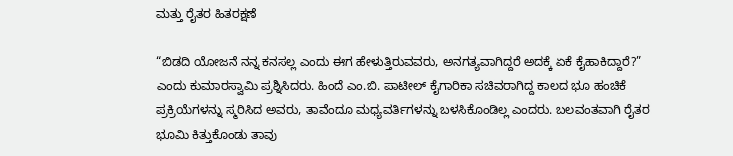ಮತ್ತು ರೈತರ ಹಿತರಕ್ಷಣೆ

“ಬಿಡದಿ ಯೋಜನೆ ನನ್ನ ಕನಸಲ್ಲ ಎಂದು ಈಗ ಹೇಳುತ್ತಿರುವವರು, ಅನಗತ್ಯವಾಗಿದ್ದರೆ ಅದಕ್ಕೆ ಏಕೆ ಕೈಹಾಕಿದ್ದಾರೆ?” ಎಂದು ಕುಮಾರಸ್ವಾಮಿ ಪ್ರಶ್ನಿಸಿದರು. ಹಿಂದೆ ಎಂ.ಬಿ. ಪಾಟೀಲ್ ಕೈಗಾರಿಕಾ ಸಚಿವರಾಗಿದ್ದ ಕಾಲದ ಭೂ ಹಂಚಿಕೆ ಪ್ರಕ್ರಿಯೆಗಳನ್ನು ಸ್ಮರಿಸಿದ ಅವರು, ತಾವೆಂದೂ ಮಧ್ಯವರ್ತಿಗಳನ್ನು ಬಳಸಿಕೊಂಡಿಲ್ಲ ಎಂದರು. ಬಲವಂತವಾಗಿ ರೈತರ ಭೂಮಿ ಕಿತ್ತುಕೊಂಡು ತಾವು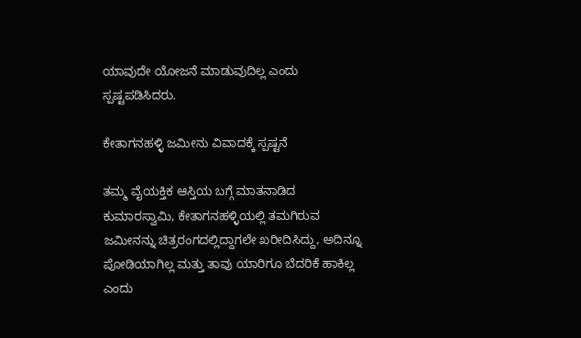ಯಾವುದೇ ಯೋಜನೆ ಮಾಡುವುದಿಲ್ಲ ಎಂದು ಸ್ಪಷ್ಟಪಡಿಸಿದರು.

ಕೇತಾಗನಹಳ್ಳಿ ಜಮೀನು ವಿವಾದಕ್ಕೆ ಸ್ಪಷ್ಟನೆ

ತಮ್ಮ ವೈಯಕ್ತಿಕ ಆಸ್ತಿಯ ಬಗ್ಗೆ ಮಾತನಾಡಿದ ಕುಮಾರಸ್ವಾಮಿ, ಕೇತಾಗನಹಳ್ಳಿಯಲ್ಲಿ ತಮಗಿರುವ ಜಮೀನನ್ನು ಚಿತ್ರರಂಗದಲ್ಲಿದ್ದಾಗಲೇ ಖರೀದಿಸಿದ್ದು, ಅದಿನ್ನೂ ಪೋಡಿಯಾಗಿಲ್ಲ ಮತ್ತು ತಾವು ಯಾರಿಗೂ ಬೆದರಿಕೆ ಹಾಕಿಲ್ಲ ಎಂದು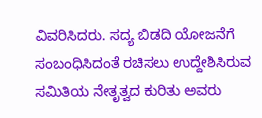ವಿವರಿಸಿದರು. ಸದ್ಯ ಬಿಡದಿ ಯೋಜನೆಗೆ ಸಂಬಂಧಿಸಿದಂತೆ ರಚಿಸಲು ಉದ್ದೇಶಿಸಿರುವ ಸಮಿತಿಯ ನೇತೃತ್ವದ ಕುರಿತು ಅವರು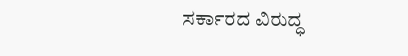ಸರ್ಕಾರದ ವಿರುದ್ಧ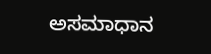ಅಸಮಾಧಾನ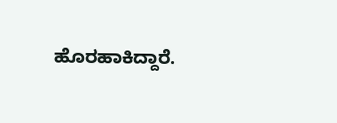ಹೊರಹಾಕಿದ್ದಾರೆ.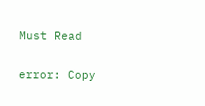Must Read

error: Copy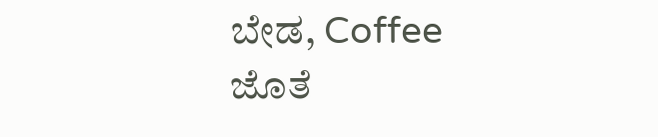ಬೇಡ, Coffee ಜೊತೆ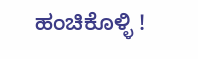ಹಂಚಿಕೊಳ್ಳಿ !